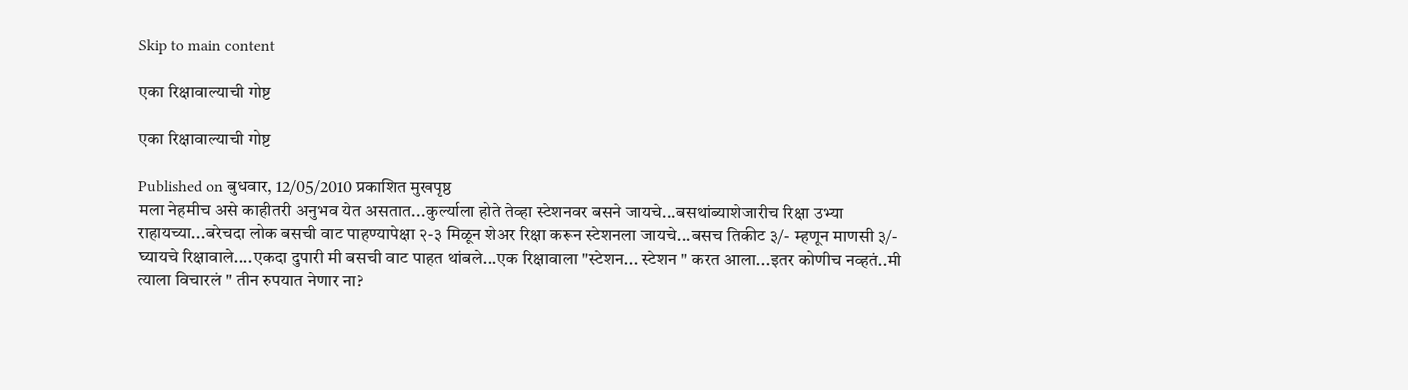Skip to main content

एका रिक्षावाल्याची गोष्ट

एका रिक्षावाल्याची गोष्ट

Published on बुधवार, 12/05/2010 प्रकाशित मुखपृष्ठ
मला नेहमीच असे काहीतरी अनुभव येत असतात...कुर्ल्याला होते तेव्हा स्टेशनवर बसने जायचे...बसथांब्याशेजारीच रिक्षा उभ्या राहायच्या...बरेचदा लोक बसची वाट पाहण्यापेक्षा २-३ मिळून शेअर रिक्षा करून स्टेशनला जायचे...बसच तिकीट ३/- म्हणून माणसी ३/- घ्यायचे रिक्षावाले....एकदा दुपारी मी बसची वाट पाहत थांबले...एक रिक्षावाला "स्टेशन... स्टेशन " करत आला...इतर कोणीच नव्हतं..मी त्याला विचारलं " तीन रुपयात नेणार ना?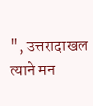", उत्तरादाखल त्याने मन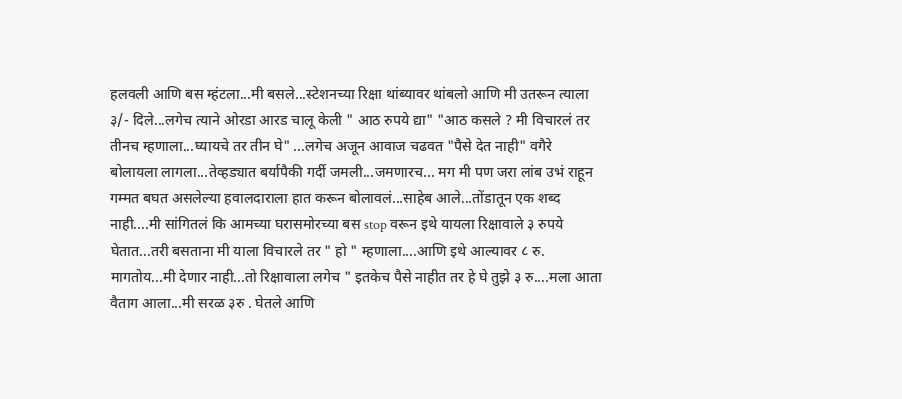हलवली आणि बस म्हंटला...मी बसले...स्टेशनच्या रिक्षा थांब्यावर थांबलो आणि मी उतरून त्याला ३/- दिले...लगेच त्याने ओरडा आरड चालू केली " आठ रुपये द्या" "आठ कसले ? मी विचारलं तर तीनच म्हणाला...घ्यायचे तर तीन घे" ...लगेच अजून आवाज चढवत "पैसे देत नाही" वगैरे बोलायला लागला...तेव्हड्यात बर्यापैकी गर्दी जमली...जमणारच... मग मी पण जरा लांब उभं राहून गम्मत बघत असलेल्या हवालदाराला हात करून बोलावलं...साहेब आले...तोंडातून एक शब्द नाही....मी सांगितलं कि आमच्या घरासमोरच्या बस stop वरून इथे यायला रिक्षावाले ३ रुपये घेतात...तरी बसताना मी याला विचारले तर " हो " म्हणाला....आणि इथे आल्यावर ८ रु. मागतोय...मी देणार नाही...तो रिक्षावाला लगेच " इतकेच पैसे नाहीत तर हे घे तुझे ३ रु....मला आता वैताग आला...मी सरळ ३रु . घेतले आणि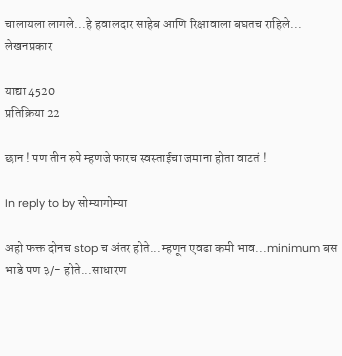चालायला लागले...हे हवालदार साहेब आणि रिक्षावाला बघतच राहिले...
लेखनप्रकार

याद्या 4520
प्रतिक्रिया 22

छान ! पण तीन रुपे म्हणजे फारच स्वस्ताईचा जमाना होता वाटतं !

In reply to by सोम्यागोम्या

अहो फक्त दोनच stop च अंतर होते...म्हणून एवढा कमी भाव...minimum बस भाडे पण ३/- होते...साधारण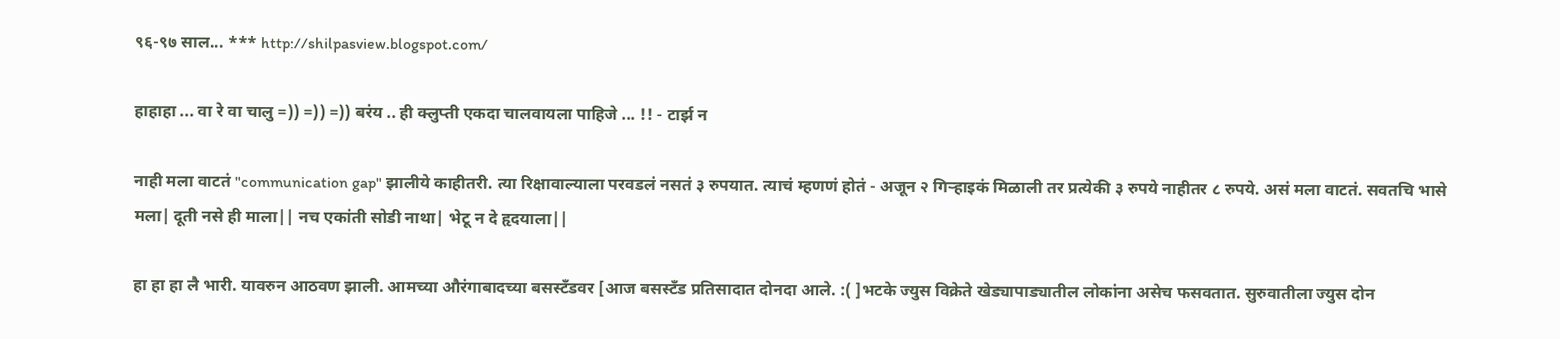९६-९७ साल... *** http://shilpasview.blogspot.com/

हाहाहा ... वा रे वा चालु =)) =)) =)) बरंय .. ही क्लुप्ती एकदा चालवायला पाहिजे ... !! - टार्झ न

नाही मला वाटतं "communication gap" झालीये काहीतरी. त्या रिक्षावाल्याला परवडलं नसतं ३ रुपयात. त्याचं म्हणणं होतं - अजून २ गिर्‍हाइकं मिळाली तर प्रत्येकी ३ रुपये नाहीतर ८ रुपये. असं मला वाटतं. सवतचि भासे मला| दूती नसे ही माला|| नच एकांती सोडी नाथा| भेटू न दे हृदयाला||

हा हा हा लै भारी. यावरुन आठवण झाली. आमच्या औरंगाबादच्या बसस्टँडवर [आज बसस्टँड प्रतिसादात दोनदा आले. :( ]भटके ज्युस विक्रेते खेड्यापाड्यातील लोकांना असेच फसवतात. सुरुवातीला ज्युस दोन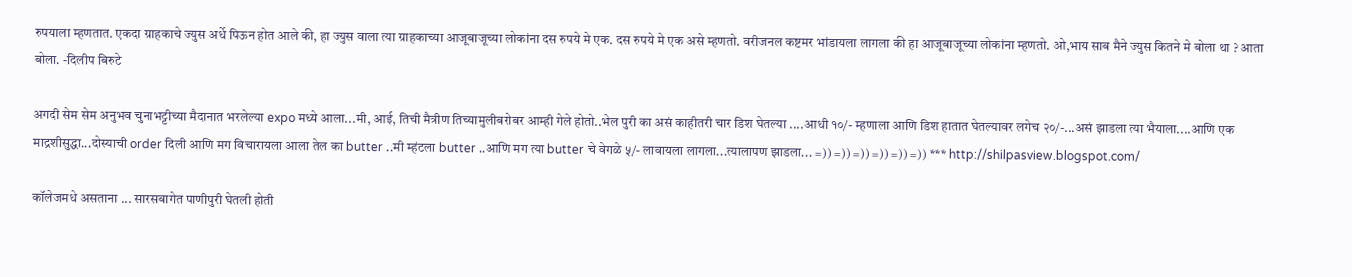रुपयाला म्हणतात. एकदा ग्राहकाचे ज्युस अर्धे पिऊन होत आले की, हा ज्युस वाला त्या ग्राहकाच्या आजूबाजूच्या लोकांना दस रुपये मे एक. दस रुपये मे एक असे म्हणतो. वरीजनल कष्टमर भांडायला लागला की हा आजूबाजूच्या लोकांना म्हणतो. ओ,भाय साब मैने ज्युस कितने मे बोला था ? आता बोला. -दिलीप बिरुटे

अगदी सेम सेम अनुभव चुनाभट्टीच्या मैदानात भरलेल्या expo मध्ये आला...मी, आई, तिची मैत्रीण तिच्यामुलीबरोबर आम्ही गेले होतो..भेल पुरी का असं काहीतरी चार डिश घेतल्या ....आधी १०/- म्हणाला आणि डिश हातात घेतल्यावर लगेच २०/-...असं झाडला त्या भैयाला....आणि एक माद्रशीसुद्धा...दोस्याची order दिली आणि मग विचारायला आला तेल का butter ..मी म्हंटला butter ..आणि मग त्या butter चे वेगळे ५/- लावायला लागला...त्यालापण झाडला... =)) =)) =)) =)) =)) =)) *** http://shilpasview.blogspot.com/

कॉलेजमधे असताना ... सारसबागेत पाणीपुरी घेतली होती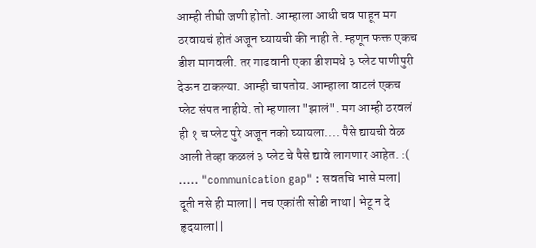आम्ही तीघी जणी होतो. आम्हाला आधी चव पाहून मग ठरवायचं होतं अजून घ्यायची की नाही ते. म्हणून फक्त एकच डीश मागवली. तर गाढवानी एका डीशमधे ३ प्लेट पाणीपुरी देऊन टाकल्या. आम्ही चापतोय. आम्हाला वाटलं एकच प्लेट संपत नाहीये. तो म्हणाला "झालं". मग आम्ही ठरवलं ही १ च प्लेट पुरे अजून नको घ्यायला.... पैसे द्यायची वेळ आली तेव्हा कळलं ३ प्लेट चे पैसे द्यावे लागणार आहेत. :( ..... "communication gap" : सवतचि भासे मला| दूती नसे ही माला|| नच एकांती सोडी नाथा| भेटू न दे हृदयाला||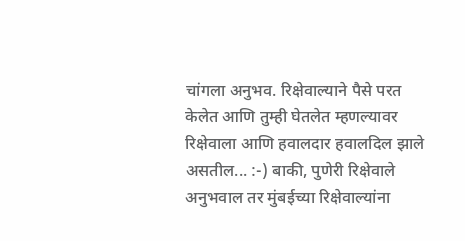चांगला अनुभव. रिक्षेवाल्याने पैसे परत केलेत आणि तुम्ही घेतलेत म्हणल्यावर रिक्षेवाला आणि हवालदार हवालदिल झाले असतील... :-) बाकी, पुणेरी रिक्षेवाले अनुभवाल तर मुंबईच्या रिक्षेवाल्यांना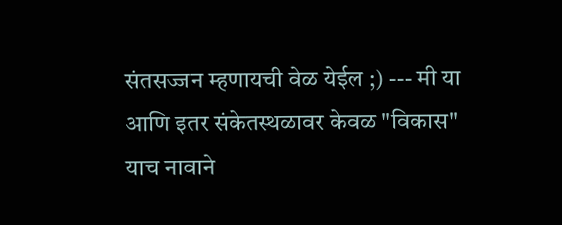संतसज्जन म्हणायची वेळ येईल ;) --- मी या आणि इतर संकेतस्थळावर केवळ "विकास" याच नावाने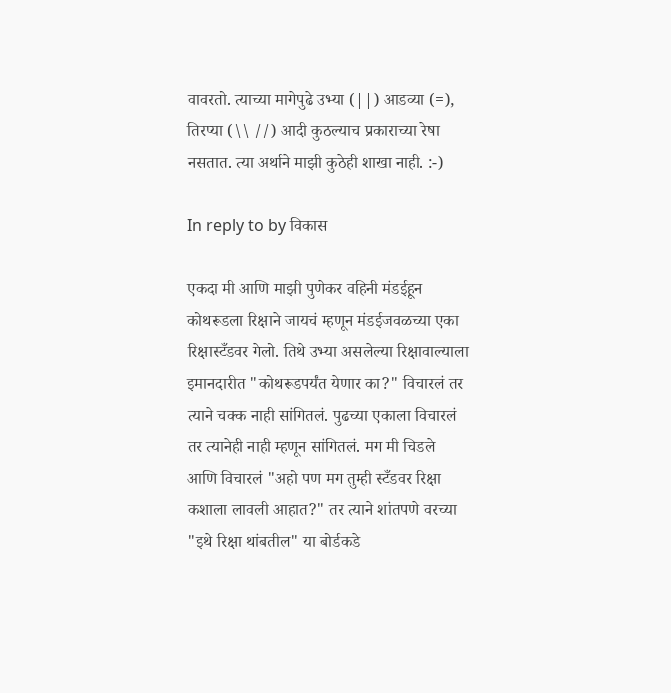वावरतो. त्याच्या मागेपुढे उभ्या (||) आडव्या (=), तिरप्या (\\ //) आदी कुठल्याच प्रकाराच्या रेषा नसतात. त्या अर्थाने माझी कुठेही शाखा नाही. :-)

In reply to by विकास

एकदा मी आणि माझी पुणेकर वहिनी मंडईहून कोथरूडला रिक्षाने जायचं म्हणून मंडईजवळच्या एका रिक्षास्टँडवर गेलो. तिथे उभ्या असलेल्या रिक्षावाल्याला इमानदारीत "कोथरूडपर्यंत येणार का?" विचारलं तर त्याने चक्क नाही सांगितलं. पुढच्या एकाला विचारलं तर त्यानेही नाही म्हणून सांगितलं. मग मी चिडले आणि विचारलं "अहो पण मग तुम्ही स्टँडवर रिक्षा कशाला लावली आहात?" तर त्याने शांतपणे वरच्या "इथे रिक्षा थांबतील" या बोर्डकडे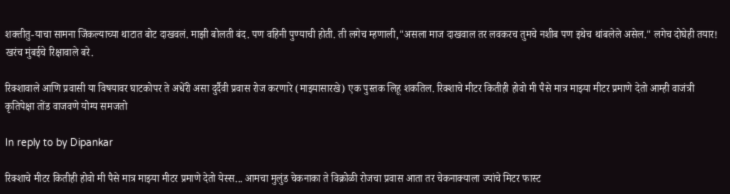शक्तीतु-याचा सामना जिंकल्याच्या थाटात बोट दाखवलं. माझी बोलती बंद. पण वहिनी पुण्याची होती. ती लगेच म्हणाली,"असला माज दाखवाल तर लवकरच तुमचे नशीब पण इथेच थांबलेले असेल." लगेच दोघेही तयार! खरंच मुंबईचे रिक्षावाले बरे.

रिक्शावाले आणि प्रवासी या विषयावर घाटकोपर ते अधेंरी असा दुर्दैवी प्रवास रोज करणारे (माझ्यासारखे) एक पुस्तक लिहू शकतिल. रिक्शाचे मीटर कितीही होवो मी पैसे मात्र माझ्या मीटर प्रमाणे देतो आम्ही वाजंत्री कृतिपेक्षा तोंड वाजवणे योग्य समजतो

In reply to by Dipankar

रिक्शाचे मीटर कितीही होवो मी पैसे मात्र माझ्या मीटर प्रमाणे देतो येस्स... आमचा मुलुंड चेकनाका ते विक्रोळी रोजचा प्रवास आता तर चेकनाक्याला ज्यांचे मिटर फास्ट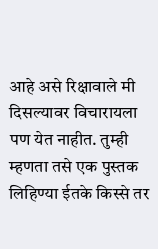आहे असे रिक्षावाले मी दिसल्यावर विचारायला पण येत नाहीत. तुम्ही म्हणता तसे एक पुस्तक लिहिण्या ईतके किस्से तर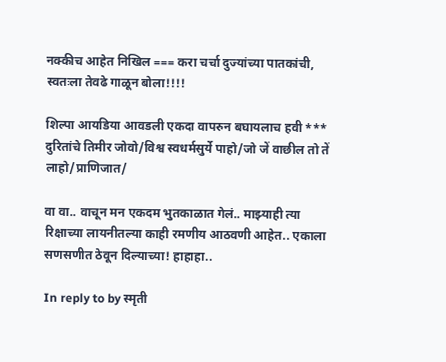नक्कीच आहेत निखिल === करा चर्चा दुज्यांच्या पातकांची, स्वतःला तेवढे गाळून बोला!!!!

शिल्पा आयडिया आवडली एकदा वापरुन बघायलाच हवी *** दुरितांचे तिमीर जोवो/विश्व स्वधर्मसुर्ये पाहो/जो जें वाछील तो तें लाहो/प्राणिजात/

वा वा.. वाचून मन एकदम भुतकाळात गेलं.. माझ्याही त्या रिक्षाच्या लायनीतल्या काही रमणीय आठवणी आहेत.. एकाला सणसणीत ठेवून दिल्याच्या! हाहाहा..

In reply to by स्मृती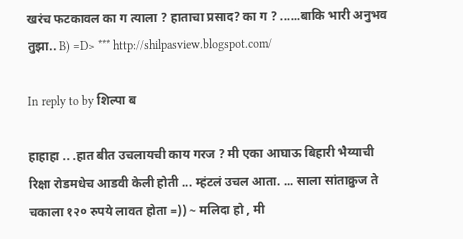खरंच फटकावल का ग त्याला ? हाताचा प्रसाद? का ग ? ......बाकि भारी अनुभव तुझा.. B) =D> *** http://shilpasview.blogspot.com/

In reply to by शिल्पा ब

हाहाहा .. .हात बीत उचलायची काय गरज ? मी एका आघाऊ बिहारी भैय्याची रिक्षा रोडमधेच आडवी केली होती ... म्हंटलं उचल आता. ... साला सांताक्रुज ते चकाला १२० रुपये लावत होता =)) ~ मलिदा हो , मी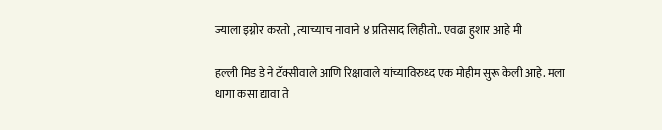ज्याला इग्नोर करतो , त्याच्याच नावाने ४ प्रतिसाद लिहीतो.. एवढा हुशार आहे मी

हल्ली मिड डे ने टॅक्सीवाले आणि रिक्षावाले यांच्याविरुध्द एक मोहीम सुरू केली आहे. मला धागा कसा द्यावा ते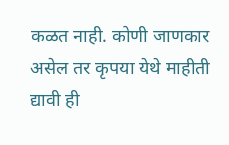कळत नाही. कोणी जाणकार असेल तर कृपया येथे माहीती द्यावी ही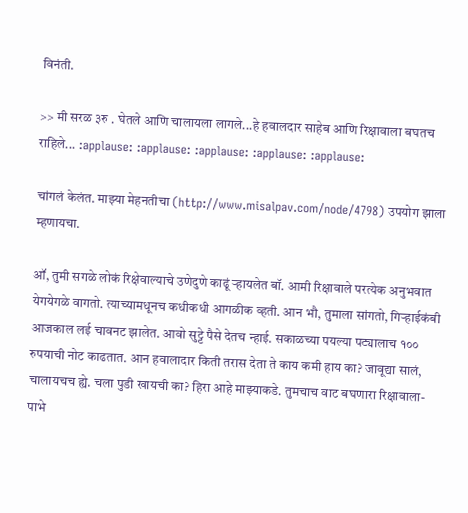विनंती.

>> मी सरळ ३रु . घेतले आणि चालायला लागले...हे हवालदार साहेब आणि रिक्षावाला बघतच राहिले... :applause: :applause: :applause: :applause: :applause:

चांगलं केलंत. माझ्या मेहनतीचा (http://www.misalpav.com/node/4798) उपयोग झाला म्हणायचा.

ऑ, तुमी सगळे लोकं रिक्षेवाल्याचे उणेदुणे काढूं र्‍हायलेत बॉ. आमी रिक्षावाले परत्येक अनुभवात येगयेगळे वागतो. त्याच्यामधूनच कधीकधी आगळीक व्हती. आन भौ, तुमाला सांगतो, गिर्‍हाईकंबी आजकाल लई चावनट झालेत. आवो सुट्टे पैसे देतच न्हाई. सकाळच्या पयल्या पट्यालाच १०० रुपयाची नोट काढतात. आन हवालादार किती तरास देता ते काय कमी हाय का? जावूद्या सालं, चालायचच ह्ये. चला पुडी खायची का? हिरा आहे माझ्याकडे. तुमचाच वाट बघणारा रिक्षावाला- पाभे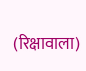(रिक्षावाला)